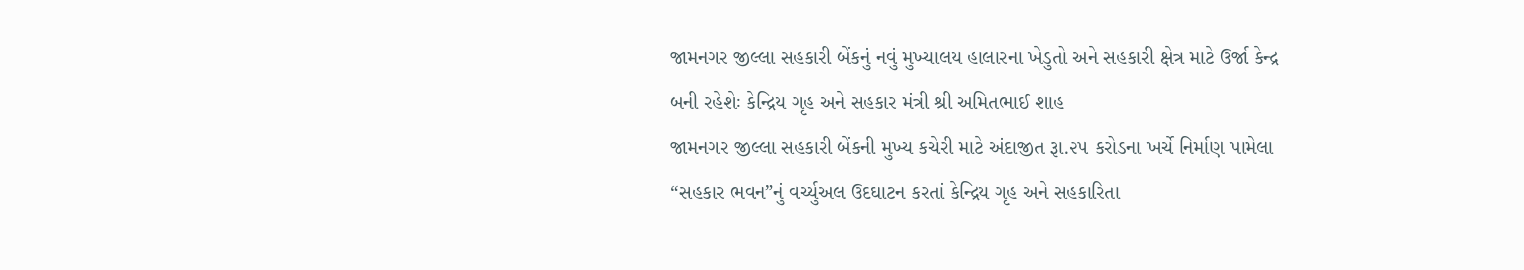જામનગર જીલ્લા સહકારી બેંકનું નવું મુખ્યાલય હાલારના ખેડુતો અને સહકારી ક્ષેત્ર માટે ઉર્જા કેન્દ્ર બની રહેશેઃ કેન્દ્રિય ગૃહ અને સહકાર મંત્રી શ્રી અમિતભાઈ શાહ
જામનગર જીલ્લા સહકારી બેંકની મુખ્ય કચેરી માટે અંદાજીત રૂા.૨૫ કરોડના ખર્ચે નિર્માણ પામેલા “સહકાર ભવન”નું વર્ચ્યુઅલ ઉદઘાટન કરતાં કેન્દ્રિય ગૃહ અને સહકારિતા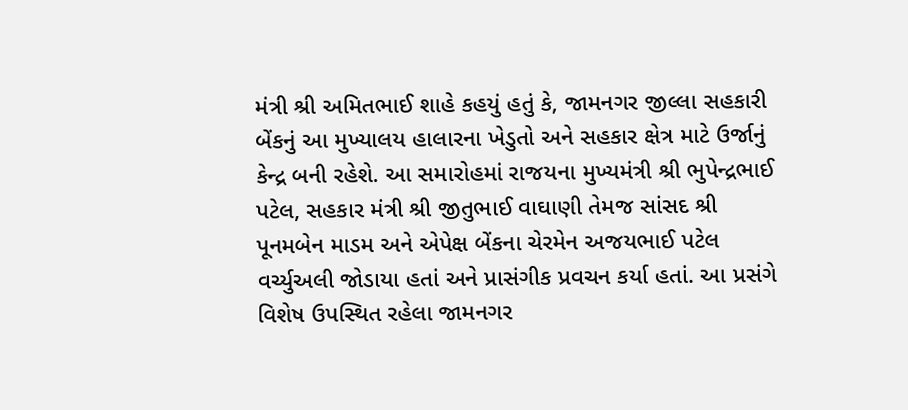મંત્રી શ્રી અમિતભાઈ શાહે કહયું હતું કે, જામનગર જીલ્લા સહકારી બેંકનું આ મુખ્યાલય હાલારના ખેડુતો અને સહકાર ક્ષેત્ર માટે ઉર્જાનું કેન્દ્ર બની રહેશે. આ સમારોહમાં રાજયના મુખ્યમંત્રી શ્રી ભુપેન્દ્રભાઈ પટેલ, સહકાર મંત્રી શ્રી જીતુભાઈ વાઘાણી તેમજ સાંસદ શ્રી પૂનમબેન માડમ અને એપેક્ષ બેંકના ચેરમેન અજયભાઈ પટેલ વર્ચ્યુઅલી જોડાયા હતાં અને પ્રાસંગીક પ્રવચન કર્યા હતાં. આ પ્રસંગે વિશેષ ઉપસ્થિત રહેલા જામનગર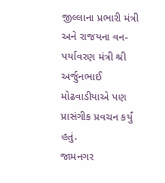જીલ્લાના પ્રભારી મંત્રી અને રાજયના વન-પર્યાવરણ મંત્રી શ્રી અર્જુનભાઈ મોઢવાડીયાએ પણ પ્રાસંગીક પ્રવચન કર્યું હતું.
જામનગર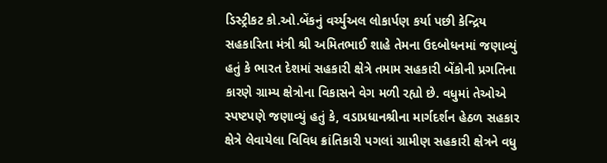ડિસ્ટ્રીકટ કો.ઓ.બેંકનું વર્ચ્યુઅલ લોકાર્પણ કર્યા પછી કેન્દ્રિય સહકારિતા મંત્રી શ્રી અમિતભાઈ શાહે તેમના ઉદબોધનમાં જણાવ્યું હતું કે ભારત દેશમાં સહકારી ક્ષેત્રે તમામ સહકારી બેંકોની પ્રગતિના કારણે ગ્રામ્ય ક્ષેત્રોના વિકાસને વેગ મળી રહ્યો છે. વધુમાં તેઓએ સ્પષ્ટપણે જણાવ્યું હતું કે, વડાપ્રધાનશ્રીના માર્ગદર્શન હેઠળ સહકાર ક્ષેત્રે લેવાયેલા વિવિધ ક્રાંતિકારી પગલાં ગ્રામીણ સહકારી ક્ષેત્રને વધુ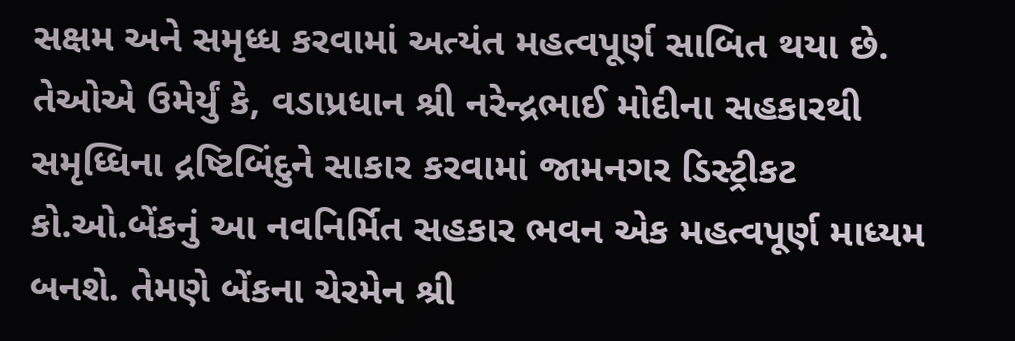સક્ષમ અને સમૃધ્ધ કરવામાં અત્યંત મહત્વપૂર્ણ સાબિત થયા છે.
તેઓએ ઉમેર્યું કે, વડાપ્રધાન શ્રી નરેન્દ્રભાઈ મોદીના સહકારથી સમૃધ્ધિના દ્રષ્ટિબિંદુને સાકાર કરવામાં જામનગર ડિસ્ટ્રીકટ કો.ઓ.બેંકનું આ નવનિર્મિત સહકાર ભવન એક મહત્વપૂર્ણ માધ્યમ બનશે. તેમણે બેંકના ચેરમેન શ્રી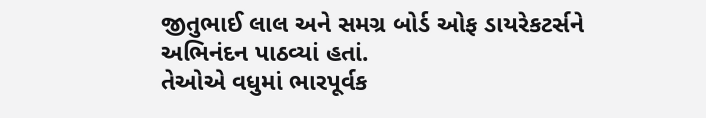જીતુભાઈ લાલ અને સમગ્ર બોર્ડ ઓફ ડાયરેકટર્સને અભિનંદન પાઠવ્યાં હતાં.
તેઓએ વધુમાં ભારપૂર્વક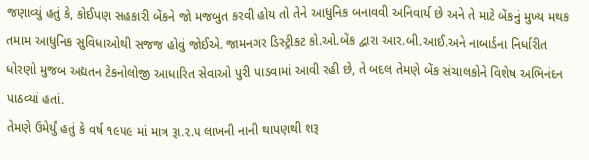જણાવ્યું હતું કે, કોઈપણ સહકારી બેંકને જો મજબુત કરવી હોય તો તેને આધુનિક બનાવવી અનિવાર્ય છે અને તે માટે બેંકનું મુખ્ય મથક તમામ આધુનિક સુવિધાઓથી સજજ હોવું જોઈએ. જામનગર ડિસ્ટ્રીકટ કો.ઓ.બેંક દ્વારા આર.બી.આઈ.અને નાબાર્ડના નિર્ધારીત ધોરણો મુજબ અદ્યતન ટેકનોલોજી આધારિત સેવાઓ પુરી પાડવામાં આવી રહી છે, તે બદલ તેમણે બેંક સંચાલકોને વિશેષ અભિનંદન પાઠવ્યાં હતાં.
તેમણે ઉમેર્યું હતું કે વર્ષ ૧૯૫૯ માં માત્ર રૂા.૨.૫ લાખની નાની થાપણથી શરૂ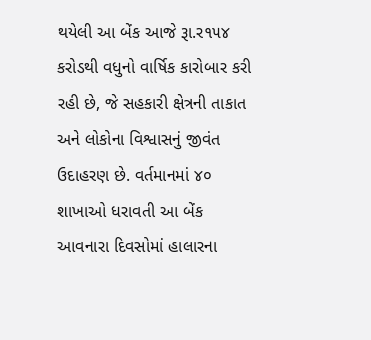થયેલી આ બેંક આજે રૂા.ર૧૫૪ કરોડથી વધુનો વાર્ષિક કારોબાર કરી રહી છે, જે સહકારી ક્ષેત્રની તાકાત અને લોકોના વિશ્વાસનું જીવંત ઉદાહરણ છે. વર્તમાનમાં ૪૦ શાખાઓ ધરાવતી આ બેંક આવનારા દિવસોમાં હાલારના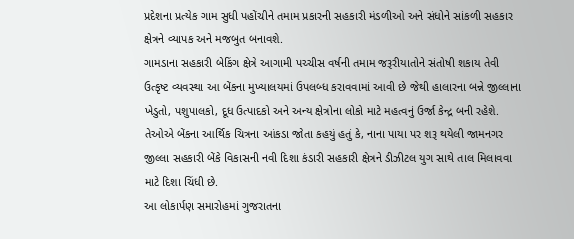પ્રદેશના પ્રત્યેક ગામ સુધી પહોંચીને તમામ પ્રકારની સહકારી મંડળીઓ અને સંધોને સાંકળી સહકાર ક્ષેત્રને વ્યાપક અને મજબુત બનાવશે.
ગામડાના સહકારી બેકિંગ ક્ષેત્રે આગામી પચ્ચીસ વર્ષની તમામ જરૂરીયાતોને સંતોષી શકાય તેવી ઉત્કૃષ્ટ વ્યવસ્થા આ બેંકના મુખ્યાલયમાં ઉપલબ્ધ કરાવવામાં આવી છે જેથી હાલારના બન્ને જીલ્લાના ખેડુતો, પશુપાલકો, દૂધ ઉત્પાદકો અને અન્ય ક્ષેત્રોના લોકો માટે મહત્વનું ઉર્જા કેન્દ્ર બની રહેશે.
તેઓએ બેંકના આર્થિક ચિત્રના આંકડા જોતા કહયું હતું કે, નાના પાયા પર શરૂ થયેલી જામનગર જીલ્લા સહકારી બેંકે વિકાસની નવી દિશા કંડારી સહકારી ક્ષેત્રને ડીઝીટલ યુગ સાથે તાલ મિલાવવા માટે દિશા ચિંધી છે.
આ લોકાર્પણ સમારોહમાં ગુજરાતના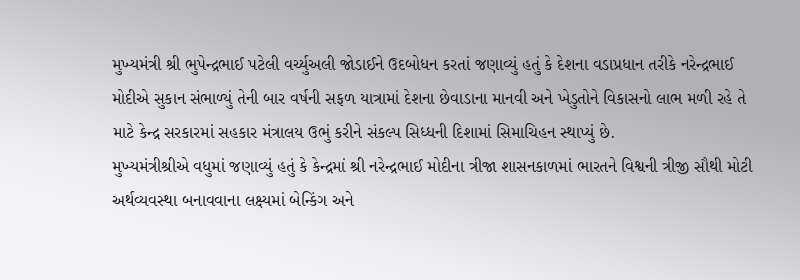મુખ્યમંત્રી શ્રી ભુપેન્દ્રભાઈ પટેલી વર્ચ્યુઅલી જોડાઈને ઉદબોધન કરતાં જણાવ્યું હતું કે દેશના વડાપ્રધાન તરીકે નરેન્દ્રભાઈ મોદીએ સુકાન સંભાળ્યું તેની બાર વર્ષની સફળ યાત્રામાં દેશના છેવાડાના માનવી અને ખેડુતોને વિકાસનો લાભ મળી રહે તે માટે કેન્દ્ર સરકારમાં સહકાર મંત્રાલય ઉભું કરીને સંકલ્પ સિધ્ધની દિશામાં સિમાચિહન સ્થાપ્યું છે.
મુખ્યમંત્રીશ્રીએ વધુમાં જણાવ્યું હતું કે કેન્દ્રમાં શ્રી નરેન્દ્રભાઈ મોદીના ત્રીજા શાસનકાળમાં ભારતને વિશ્વની ત્રીજી સૌથી મોટી અર્થવ્યવસ્થા બનાવવાના લક્ષ્યમાં બેન્કિંગ અને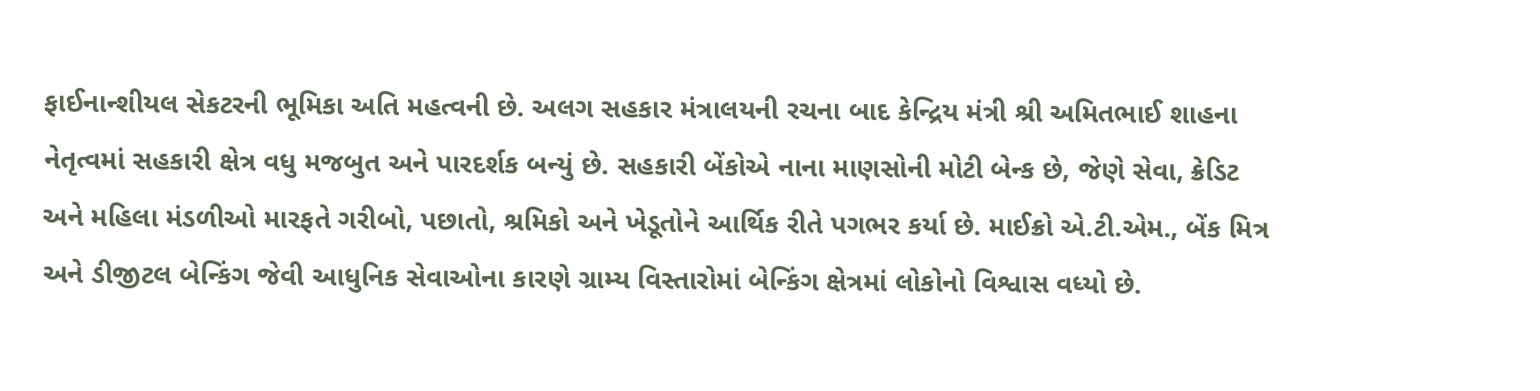ફાઈનાન્શીયલ સેકટરની ભૂમિકા અતિ મહત્વની છે. અલગ સહકાર મંત્રાલયની રચના બાદ કેન્દ્રિય મંત્રી શ્રી અમિતભાઈ શાહના નેતૃત્વમાં સહકારી ક્ષેત્ર વધુ મજબુત અને પારદર્શક બન્યું છે. સહકારી બેંકોએ નાના માણસોની મોટી બેન્ક છે, જેણે સેવા, ક્રેડિટ અને મહિલા મંડળીઓ મારફતે ગરીબો, પછાતો, શ્રમિકો અને ખેડૂતોને આર્થિક રીતે પગભર કર્યા છે. માઈક્રો એ.ટી.એમ., બેંક મિત્ર અને ડીજીટલ બેન્કિંગ જેવી આધુનિક સેવાઓના કારણે ગ્રામ્ય વિસ્તારોમાં બેન્કિંગ ક્ષેત્રમાં લોકોનો વિશ્વાસ વધ્યો છે.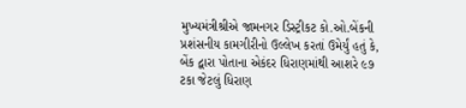મુખ્યમંત્રીશ્રીએ જામનગર ડિસ્ટ્રીકટ કો.ઓ.બેંકની પ્રશંસનીય કામગીરીનો ઉલ્લેખ કરતાં ઉમેર્યું હતું કે, બેંક દ્વારા પોતાના એકંદર ધિરાણમાંથી આશરે ૯૭ ટકા જેટલું ધિરાણ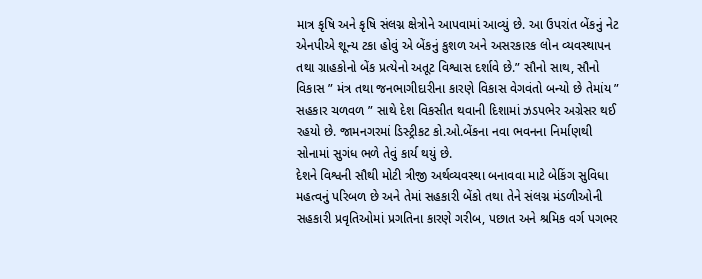માત્ર કૃષિ અને કૃષિ સંલગ્ન ક્ષેત્રોને આપવામાં આવ્યું છે. આ ઉપરાંત બેંકનું નેટ એનપીએ શૂન્ય ટકા હોવું એ બેંકનું કુશળ અને અસરકારક લોન વ્યવસ્થાપન તથા ગ્રાહકોનો બેંક પ્રત્યેનો અતૂટ વિશ્વાસ દર્શાવે છે.” સૌનો સાથ, સૌનો વિકાસ ” મંત્ર તથા જનભાગીદારીના કારણે વિકાસ વેગવંતો બન્યો છે તેમાંય ” સહકાર ચળવળ ” સાથે દેશ વિકસીત થવાની દિશામાં ઝડપભેર અગ્રેસર થઈ રહયો છે. જામનગરમાં ડિસ્ટ્રીકટ કો.ઓ.બેંકના નવા ભવનના નિર્માણથી સોનામાં સુગંધ ભળે તેવું કાર્ય થયું છે.
દેશને વિશ્વની સૌથી મોટી ત્રીજી અર્થવ્યવસ્થા બનાવવા માટે બેકિંગ સુવિધા મહત્વનું પરિબળ છે અને તેમાં સહકારી બેંકો તથા તેને સંલગ્ન મંડળીઓની સહકારી પ્રવૃતિઓમાં પ્રગતિના કારણે ગરીબ, પછાત અને શ્રમિક વર્ગ પગભર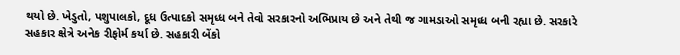થયો છે. ખેડુતો, પશુપાલકો, દૂધ ઉત્પાદકો સમૃધ્ધ બને તેવો સરકારનો અભિપ્રાય છે અને તેથી જ ગામડાઓ સમૃધ્ધ બની રહ્યા છે. સરકારે સહકાર ક્ષેત્રે અનેક રીફોર્મ કર્યા છે. સહકારી બેંકો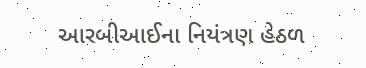આરબીઆઈના નિયંત્રણ હેઠળ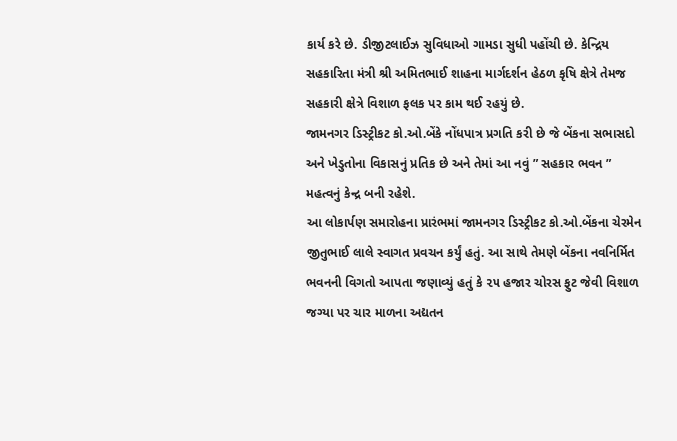કાર્ય કરે છે. ડીજીટલાઈઝ સુવિધાઓ ગામડા સુધી પહોંચી છે. કેન્દ્રિય સહકારિતા મંત્રી શ્રી અમિતભાઈ શાહના માર્ગદર્શન હેઠળ કૃષિ ક્ષેત્રે તેમજ સહકારી ક્ષેત્રે વિશાળ ફલક પર કામ થઈ રહયું છે.
જામનગર ડિસ્ટ્રીકટ કો.ઓ.બેંકે નોંધપાત્ર પ્રગતિ કરી છે જે બેંકના સભાસદો અને ખેડુતોના વિકાસનું પ્રતિક છે અને તેમાં આ નવું ” સહકાર ભવન ” મહત્વનું કેન્દ્ર બની રહેશે.
આ લોકાર્પણ સમારોહના પ્રારંભમાં જામનગર ડિસ્ટ્રીકટ કો.ઓ.બેંકના ચેરમેન જીતુભાઈ લાલે સ્વાગત પ્રવચન કર્યું હતું. આ સાથે તેમણે બેંકના નવનિર્મિત ભવનની વિગતો આપતા જણાવ્યું હતું કે ૨૫ હજાર ચોરસ ફુટ જેવી વિશાળ જગ્યા પર ચાર માળના અદ્યતન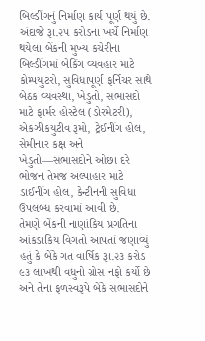બિલ્ડીંગનું નિર્માણ કાર્ય પૂર્ણ થયું છે. અંદાજે રૂા.૨૫ કરોડના ખર્ચે નિર્માણ થયેલા બેંકની મુખ્ય કચેરીના બિલ્ડીંગમાં બેકિંગ વ્યવહાર માટે કોમ્પયુટરો, સુવિધાપૂર્ણ ફર્નિચર સાથે બેઠક વ્યવસ્થા, ખેડુતો, સભાસદો માટે ફાર્મર હોસ્ટેલ (ડોરમેટરી), એકઝીકયુટીવ રૂમો, ટ્રેઈનીંગ હોલ, સેમીનાર કક્ષ અને ખેડુતો—સભાસદોને ઓછા દરે ભોજન તેમજ અલ્પાહાર માટે ડાઈનીંગ હોલ, કેન્ટીનની સુવિધા ઉપલબ્ધ કરવામાં આવી છે.
તેમણે બેંકની નાણાંકિય પ્રગતિના આંકડાકિય વિગતો આપતાં જણાવ્યું હતું કે બેંકે ગત વાર્ષિક રૂા.૨૩ કરોડ ૯૩ લાખથી વધુનો ગ્રોસ નફો કર્યો છે અને તેના ફળસ્વરૂપે બેંકે સભાસદોને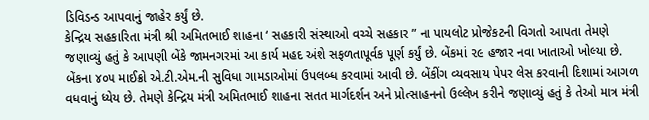ડિવિડન્ડ આપવાનું જાહેર કર્યું છે.
કેન્દ્રિય સહકારિતા મંત્રી શ્રી અમિતભાઈ શાહના ‘ સહકારી સંસ્થાઓ વચ્ચે સહકાર ” ના પાયલોટ પ્રોજેકટની વિગતો આપતા તેમણે જણાવ્યું હતું કે આપણી બેંકે જામનગરમાં આ કાર્ય મહદ અંશે સફળતાપૂર્વક પૂર્ણ કર્યું છે. બેંકમાં ૨૯ હજાર નવા ખાતાઓ ખોલ્યા છે. બેંકના ૪૦૫ માઈક્રો એ.ટી.એમ.ની સુવિધા ગામડાઓમાં ઉપલબ્ધ કરવામાં આવી છે. બેંકીંગ વ્યવસાય પેપર લેસ કરવાની દિશામાં આગળ વધવાનું ધ્યેય છે. તેમણે કેન્દ્રિય મંત્રી અમિતભાઈ શાહના સતત માર્ગદર્શન અને પ્રોત્સાહનનો ઉલ્લેખ કરીને જણાવ્યું હતું કે તેઓ માત્ર મંત્રી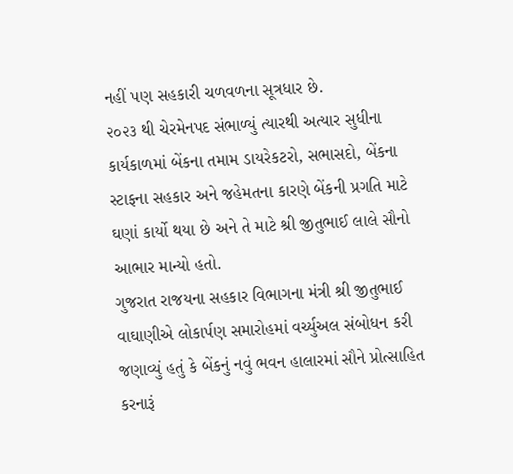નહીં પણ સહકારી ચળવળના સૂત્રધાર છે.
૨૦૨૩ થી ચેરમેનપદ સંભાળ્યું ત્યારથી અત્યાર સુધીના કાર્યકાળમાં બેંકના તમામ ડાયરેકટરો, સભાસદો, બેંકના સ્ટાફના સહકાર અને જહેમતના કારણે બેંકની પ્રગતિ માટે ઘણાં કાર્યો થયા છે અને તે માટે શ્રી જીતુભાઈ લાલે સૌનો આભાર માન્યો હતો.
ગુજરાત રાજયના સહકાર વિભાગના મંત્રી શ્રી જીતુભાઈ વાઘાણીએ લોકાર્પણ સમારોહમાં વર્ચ્યુઅલ સંબોધન કરી જણાવ્યું હતું કે બેંકનું નવું ભવન હાલારમાં સૌને પ્રોત્સાહિત કરનારૂં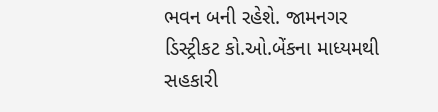ભવન બની રહેશે. જામનગર ડિસ્ટ્રીકટ કો.ઓ.બેંકના માધ્યમથી સહકારી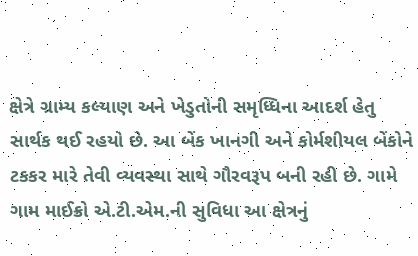ક્ષેત્રે ગ્રામ્ય કલ્યાણ અને ખેડુતોની સમૃધ્ધિના આદર્શ હેતુ સાર્થક થઈ રહયો છે. આ બેંક ખાનગી અને કોર્મશીયલ બેંકોને ટકકર મારે તેવી વ્યવસ્થા સાથે ગૌરવરૂપ બની રહી છે. ગામે ગામ માઈક્રો એ.ટી.એમ.ની સુવિધા આ ક્ષેત્રનું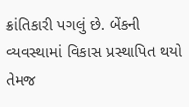ક્રાંતિકારી પગલું છે. બેંકની વ્યવસ્થામાં વિકાસ પ્રસ્થાપિત થયો તેમજ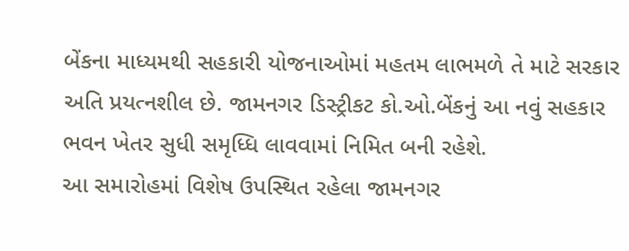બેંકના માધ્યમથી સહકારી યોજનાઓમાં મહતમ લાભમળે તે માટે સરકાર અતિ પ્રયત્નશીલ છે. જામનગર ડિસ્ટ્રીકટ કો.ઓ.બેંકનું આ નવું સહકાર ભવન ખેતર સુધી સમૃધ્ધિ લાવવામાં નિમિત બની રહેશે.
આ સમારોહમાં વિશેષ ઉપસ્થિત રહેલા જામનગર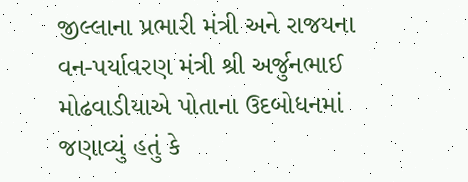જીલ્લાના પ્રભારી મંત્રી અને રાજયના વન-પર્યાવરણ મંત્રી શ્રી અર્જુનભાઈ મોઢવાડીયાએ પોતાના ઉદબોધનમાં જણાવ્યું હતું કે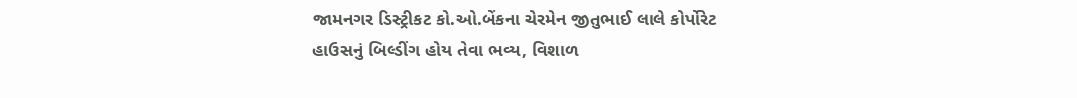જામનગર ડિસ્ટ્રીકટ કો.ઓ.બેંકના ચેરમેન જીતુભાઈ લાલે કોર્પોરેટ હાઉસનું બિલ્ડીંગ હોય તેવા ભવ્ય, વિશાળ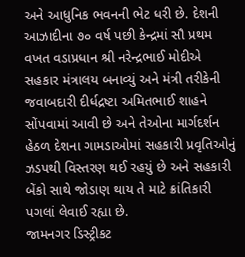અને આધુનિક ભવનની ભેટ ધરી છે. દેશની આઝાદીના ૭૦ વર્ષ પછી કેન્દ્રમાં સૌ પ્રથમ વખત વડાપ્રધાન શ્રી નરેન્દ્રભાઈ મોદીએ સહકાર મંત્રાલય બનાવ્યું અને મંત્રી તરીકેની જવાબદારી દીર્ધદ્રષ્ટા અમિતભાઈ શાહને સોંપવામાં આવી છે અને તેઓના માર્ગદર્શન હેઠળ દેશના ગામડાઓમાં સહકારી પ્રવૃતિઓનું ઝડપથી વિસ્તરણ થઈ રહયું છે અને સહકારી બેંકો સાથે જોડાણ થાય તે માટે ક્રાંતિકારી પગલાં લેવાઈ રહ્યા છે.
જામનગર ડિસ્ટ્રીકટ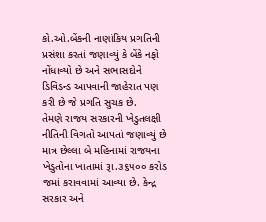કો.ઓ.બેંકની નાણાંકિય પ્રગતિની પ્રસંશા કરતાં જણાવ્યું કે બેંકે નફો નોંધાવ્યો છે અને સભાસદોને ડિવિડન્ડ આપવાની જાહેરાત પણ કરી છે જે પ્રગતિ સુચક છે.
તેમણે રાજય સરકારની ખેડુતલક્ષી નીતિની વિગતો આપતાં જણાવ્યું છે માત્ર છેલ્લા બે મહિનામાં રાજયના ખેડુતોના ખાતામાં રૂા.૩૬૫૦૦ કરોડ જમાં કરાવવામાં આવ્યા છે. કેન્દ્ર સરકાર અને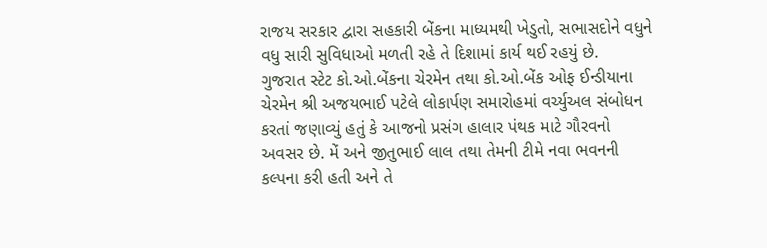રાજય સરકાર દ્વારા સહકારી બેંકના માધ્યમથી ખેડુતો, સભાસદોને વધુને વધુ સારી સુવિધાઓ મળતી રહે તે દિશામાં કાર્ય થઈ રહયું છે.
ગુજરાત સ્ટેટ કો.ઓ.બેંકના ચેરમેન તથા કો.ઓ.બેંક ઓફ ઈન્ડીયાના ચેરમેન શ્રી અજયભાઈ પટેલે લોકાર્પણ સમારોહમાં વર્ચ્યુઅલ સંબોધન કરતાં જણાવ્યું હતું કે આજનો પ્રસંગ હાલાર પંથક માટે ગૌરવનો અવસર છે. મેં અને જીતુભાઈ લાલ તથા તેમની ટીમે નવા ભવનની કલ્પના કરી હતી અને તે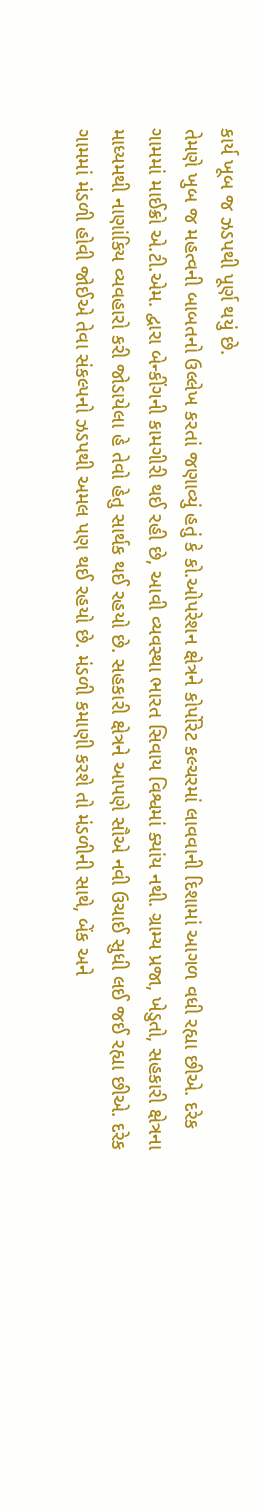કાર્ય ખૂબ જ ઝડપથી પૂર્ણ થયું છે.
તેમણે ખુબ જ મહત્વની બાબતનો ઉલ્લેખ કરતાં જણાવ્યું હતું કે કો.ઓપરેશન ક્ષેત્રને કોર્પોરેટ કલ્ચરમાં લાવવાની દિશામાં આગળ વધી રહ્યા છીએ. દરેક ગામમાં માઈક્રો એ.ટી.એમ. દ્વારા બેન્કીંગની કામગીરી થઈ રહી છે, આવી વ્યવસ્થા ભારત સિવાય વિશ્વમાં ક્યાંય નથી. ગ્રામ્ય પ્રજા, ખેડુતો, સહકારી ક્ષેત્રના માધ્યમથી નાણાંકિય વ્યવહારો કરી જોડાયેલા હે તેવો હેતુ સાર્થક થઈ રહયો છે. સહકારી ક્ષેત્રને આપણે સૌએ નવી ઉચાઈ સુધી લઈ જઈ રહ્યા છીએ. દરેક ગામમાં મંડળી હોવી જોઈએ તેવા સંકલ્પનો ઝડપથી અમલ પણ થઈ રહયો છે. મંડળી કમાણી કરશે તો મંડળીની સાથે, બેંક અને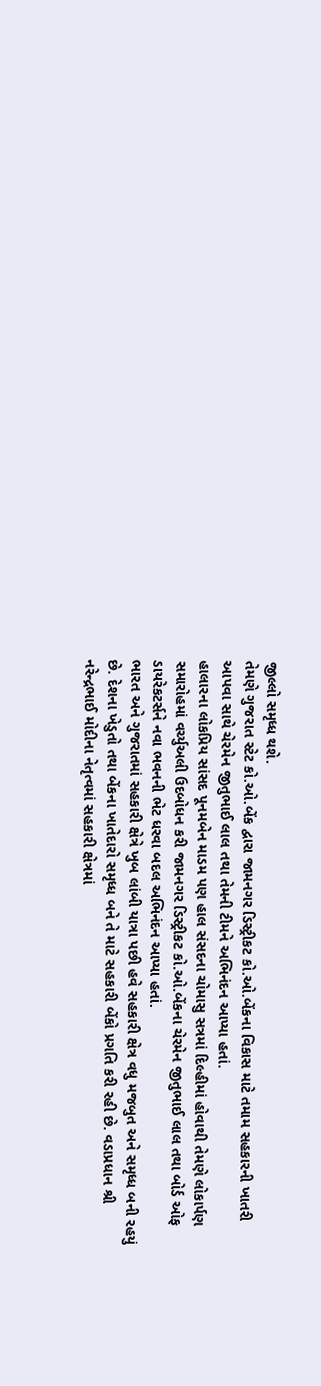જીલ્લો સમૃધ્ધ થશે.
તેમણે ગુજરાત સ્ટેટ કો.ઓ.બેંક દ્વારા જામનગર ડિસ્ટ્રીકટ કો.ઓ.બેંકના વિકાસ માટે તમામ સહકારની ખાતરી આપવા સાથે ચેરમેન જીતુભાઈ લાલ તથા તેમની ટીમને અભિનંદન આપ્યા હતાં.
હાલારના લોકપ્રિય સાંસદ પૂનમબેન માડમ પણ હાલ સંસદના ચોમાસુ સત્રમાં દિલ્હીમાં હોવાથી તેમણે લોકાર્પણ સમારોહમાં વર્ચ્યુઅલી ઉદબોધન કરી જામનગર ડિસ્ટ્રીકટ કો.ઓ.બેંકના ચેરમેન જીતુભાઈ લાલ તથા બોર્ડ ઓફ ડાયરેકટર્સને નવા ભવનની ભેટ ધરવા બદલ અભિનંદન આપ્યા હતાં.
ભારત અને ગુજરાતમાં સહકારી ક્ષેત્રે ખુબ લાંબી યાત્રા પછી હવે સહકારી ક્ષેત્ર વધુ મજબુત અને સમૃધ્ધ બની રહયું છે. દેશના ખેડુતો તથા બેંકના ખાતેદારો સમૃધ્ધ બને તે માટે સહકારી બેંકો પ્રગતિ કરી રહી છે. વડાપ્રધાન શ્રી નરેન્દ્રભાઈ મોદીના નેતૃત્વમાં સહકારી ક્ષેત્રમાં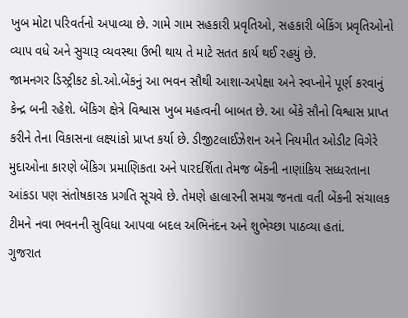ખુબ મોટા પરિવર્તનો અપાવ્યા છે. ગામે ગામ સહકારી પ્રવૃતિઓ, સહકારી બેકિંગ પ્રવૃતિઓનો વ્યાપ વધે અને સુચારૂ વ્યવસ્થા ઉભી થાય તે માટે સતત કાર્ય થઈ રહયું છે.
જામનગર ડિસ્ટ્રીકટ કો.ઓ.બેંકનું આ ભવન સૌથી આશા-અપેક્ષા અને સ્વપ્નોને પૂર્ણ કરવાનું કેન્દ્ર બની રહેશે. બેંકિગ ક્ષેત્રે વિશ્વાસ ખુબ મહત્વની બાબત છે. આ બેંકે સૌનો વિશ્વાસ પ્રાપ્ત કરીને તેના વિકાસના લક્ષ્યાંકો પ્રાપ્ત કર્યા છે. ડીજીટલાઈઝેશન અને નિયમીત ઓડીટ વિગેરે મુદાઓના કારણે બેંકિગ પ્રમાણિકતા અને પારદર્શિતા તેમજ બેંકની નાણાંકિય સધ્ધરતાના આંકડા પણ સંતોષકારક પ્રગતિ સૂચવે છે. તેમણે હાલારની સમગ્ર જનતા વતી બેંકની સંચાલક ટીમને નવા ભવનની સુવિધા આપવા બદલ અભિનંદન અને શુભેચ્છા પાઠવ્યા હતાં.
ગુજરાત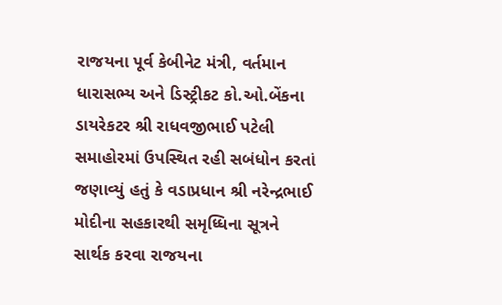રાજયના પૂર્વ કેબીનેટ મંત્રી, વર્તમાન ધારાસભ્ય અને ડિસ્ટ્રીકટ કો.ઓ.બેંકના ડાયરેકટર શ્રી રાધવજીભાઈ પટેલી સમાહોરમાં ઉપસ્થિત રહી સબંધોન કરતાં જણાવ્યું હતું કે વડાપ્રધાન શ્રી નરેન્દ્રભાઈ મોદીના સહકારથી સમૃધ્ધિના સૂત્રને સાર્થક કરવા રાજયના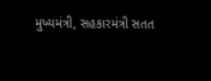મુખ્યમંત્રી, સહકારમંત્રી સતત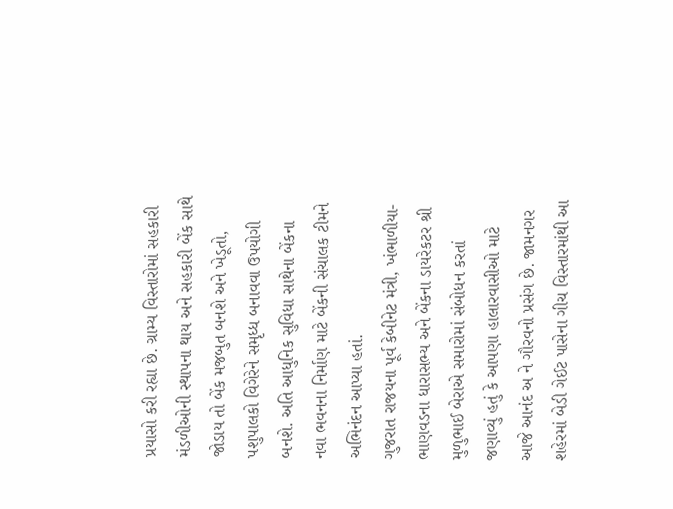પ્રયાસો કરી રહ્યા છે. ગ્રામ્ય વિસ્તારોમાં સહકારી મંડળીઓની સ્થાપના થાય અને સહકારી બેંક સાથે જોડાય તો બેંક મજબુત બનશે અને ખેડૂતો, પશુપાલકો વિગેરેને સમૃધ્ધ બનાવવા ઉપયોગી બનશે. અતિ આધુનિક સુવિધા સાથેના બેંકના નવા ભવનના નિર્માણ માટે બેંકની સંચાલક ટીમને અભિનંદન આપ્યા હતાં.
ગુજરાત રાજયના પૂર્વ કેબીનેટ મંત્રી, ખંભાળીયા-ભાણવડના ધારાસભ્ય અને બેંકના ડાયરેકટર શ્રી મુળુભાઈ બેરાએ સમારોમાં સંબોધન કરતાં જણાવ્યું હતું કે આપણા હાલારવાસીઓ માટે આજે આનંદ અ ને ગૌરવનો પ્રસંગ છે. જામનગર શહેરમાં બેડી ગેઈટ પાસેના ગીચ વિસ્તારમાંથી આ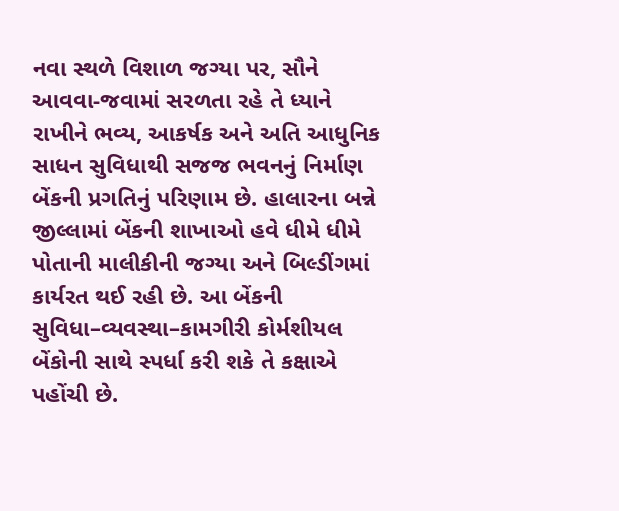નવા સ્થળે વિશાળ જગ્યા પર, સૌને આવવા-જવામાં સરળતા રહે તે ધ્યાને રાખીને ભવ્ય, આકર્ષક અને અતિ આધુનિક સાધન સુવિધાથી સજજ ભવનનું નિર્માણ બેંકની પ્રગતિનું પરિણામ છે. હાલારના બન્ને જીલ્લામાં બેંકની શાખાઓ હવે ધીમે ધીમે પોતાની માલીકીની જગ્યા અને બિલ્ડીંગમાં કાર્યરત થઈ રહી છે. આ બેંકની સુવિધા–વ્યવસ્થા–કામગીરી કોર્મશીયલ બેંકોની સાથે સ્પર્ધા કરી શકે તે કક્ષાએ પહોંચી છે.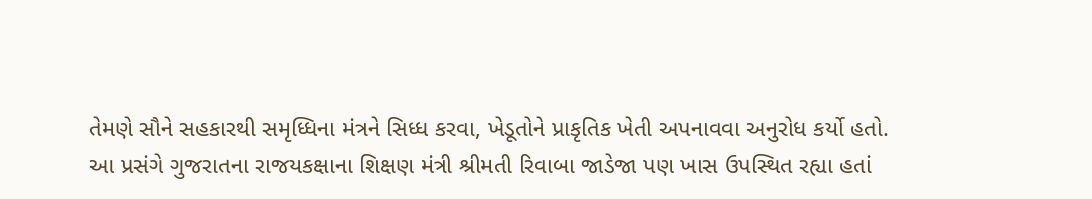તેમણે સૌને સહકારથી સમૃધ્ધિના મંત્રને સિધ્ધ કરવા, ખેડૂતોને પ્રાકૃતિક ખેતી અપનાવવા અનુરોધ કર્યો હતો.
આ પ્રસંગે ગુજરાતના રાજયકક્ષાના શિક્ષણ મંત્રી શ્રીમતી રિવાબા જાડેજા પણ ખાસ ઉપસ્થિત રહ્યા હતાં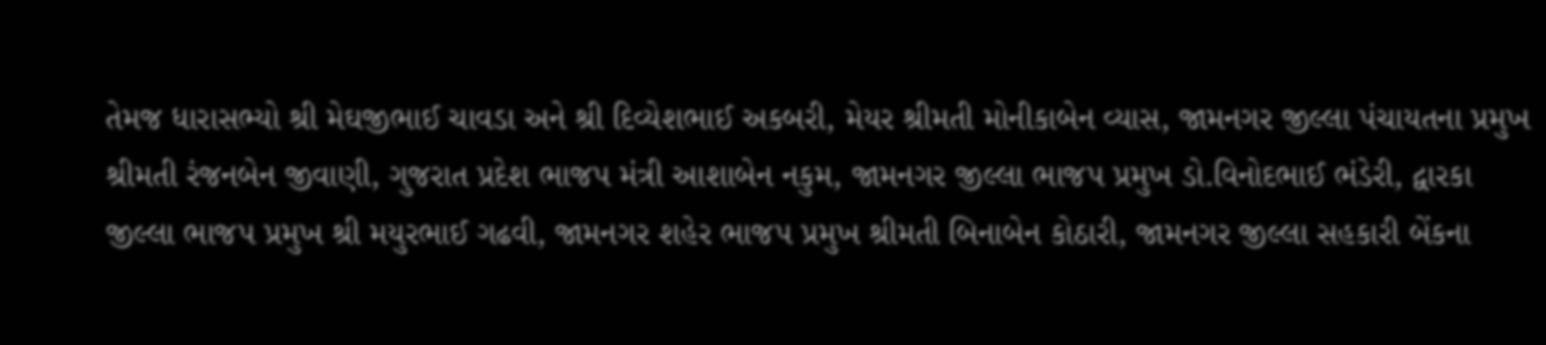તેમજ ધારાસભ્યો શ્રી મેઘજીભાઈ ચાવડા અને શ્રી દિવ્યેશભાઈ અકબરી, મેયર શ્રીમતી મોનીકાબેન વ્યાસ, જામનગર જીલ્લા પંચાયતના પ્રમુખ શ્રીમતી રંજનબેન જીવાણી, ગુજરાત પ્રદેશ ભાજપ મંત્રી આશાબેન નકુમ, જામનગર જીલ્લા ભાજપ પ્રમુખ ડો.વિનોદભાઈ ભંડેરી, દ્વારકા જીલ્લા ભાજપ પ્રમુખ શ્રી મયુરભાઈ ગઢવી, જામનગર શહેર ભાજપ પ્રમુખ શ્રીમતી બિનાબેન કોઠારી, જામનગર જીલ્લા સહકારી બેંકના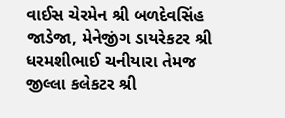વાઈસ ચેરમેન શ્રી બળદેવસિંહ જાડેજા, મેનેજીંગ ડાયરેકટર શ્રી ધરમશીભાઈ ચનીયારા તેમજ જીલ્લા કલેકટર શ્રી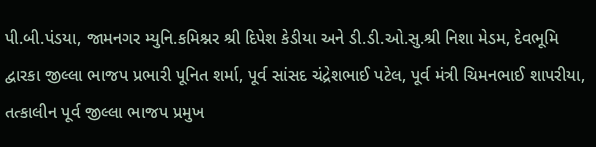પી.બી.પંડયા, જામનગર મ્યુનિ.કમિશ્નર શ્રી દિપેશ કેડીયા અને ડી.ડી.ઓ.સુ.શ્રી નિશા મેડમ, દેવભૂમિ દ્વારકા જીલ્લા ભાજપ પ્રભારી પૂનિત શર્મા, પૂર્વ સાંસદ ચંદ્રેશભાઈ પટેલ, પૂર્વ મંત્રી ચિમનભાઈ શાપરીયા, તત્કાલીન પૂર્વ જીલ્લા ભાજપ પ્રમુખ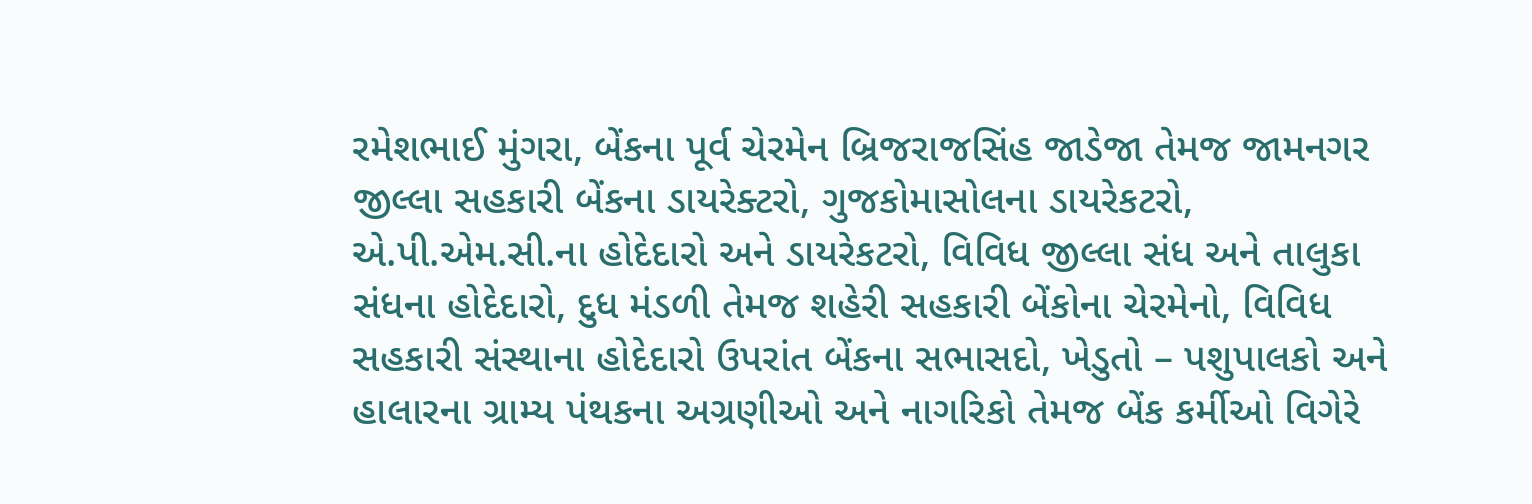રમેશભાઈ મુંગરા, બેંકના પૂર્વ ચેરમેન બ્રિજરાજસિંહ જાડેજા તેમજ જામનગર જીલ્લા સહકારી બેંકના ડાયરેક્ટરો, ગુજકોમાસોલના ડાયરેકટરો, એ.પી.એમ.સી.ના હોદેદારો અને ડાયરેકટરો, વિવિધ જીલ્લા સંધ અને તાલુકા સંધના હોદેદારો, દુધ મંડળી તેમજ શહેરી સહકારી બેંકોના ચેરમેનો, વિવિધ સહકારી સંસ્થાના હોદેદારો ઉપરાંત બેંકના સભાસદો, ખેડુતો – પશુપાલકો અને હાલારના ગ્રામ્ય પંથકના અગ્રણીઓ અને નાગરિકો તેમજ બેંક કર્મીઓ વિગેરે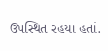ઉપસ્થિત રહયા હતાં.